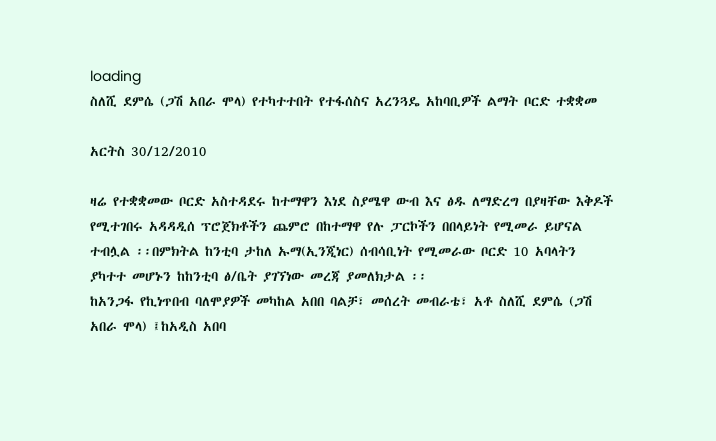loading
ስለሺ ደምሴ (ጋሽ አበራ ሞላ) የተካተተበት የተፋሰስና አረንጓዴ አከባቢዎች ልማት ቦርድ ተቋቋመ

አርትስ 30/12/2010

ዛሬ የተቋቋመው ቦርድ አስተዳደሩ ከተማዋን እነደ ስያሜዋ ውብ እና ፅዱ ለማድረግ በያዛቸው እቅዶች የሚተገበሩ አዳዳዲሰ ፕሮጀክቶችን ጨምሮ በከተማዋ የሉ ፓርኮችን በበላይነት የሚመራ ይሆናል ተብሏል ፡፡በምክትል ከንቲባ ታከለ ኡማ(ኢንጂነር) ሰብሳቢነት የሚመራው ቦርድ 10 አባላትን ያካተተ መሆኑን ከከንቲባ ፅ/ቤት ያገኘነው መረጃ ያመለክታል ፡፡
ከአንጋፋ የኪነጥበብ ባለሞያዎች መካከል አበበ ባልቻ፣ መሰረት መብራቴ፣ አቶ ስለሺ ደምሴ (ጋሽ አበራ ሞላ) ፤ከአዲስ አበባ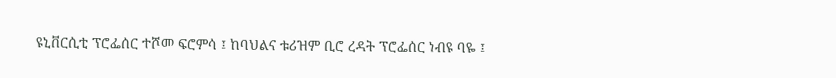ዩኒቨርሲቲ ፕሮፌሰር ተሾመ ፍሮምሳ ፤ ከባህልና ቱሪዝም ቢሮ ረዳት ፕሮፌሰር ነብዩ ባዬ ፤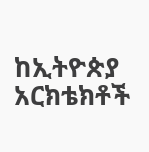ከኢትዮጵያ አርክቴክቶች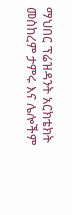ማህበር ፕሬዝዳንት አርክቴክት መስከረም ታምሩ እና ሌሎችም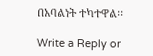በአባልነት ተካተዋል፡፡

Write a Reply or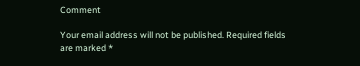Comment

Your email address will not be published. Required fields are marked *